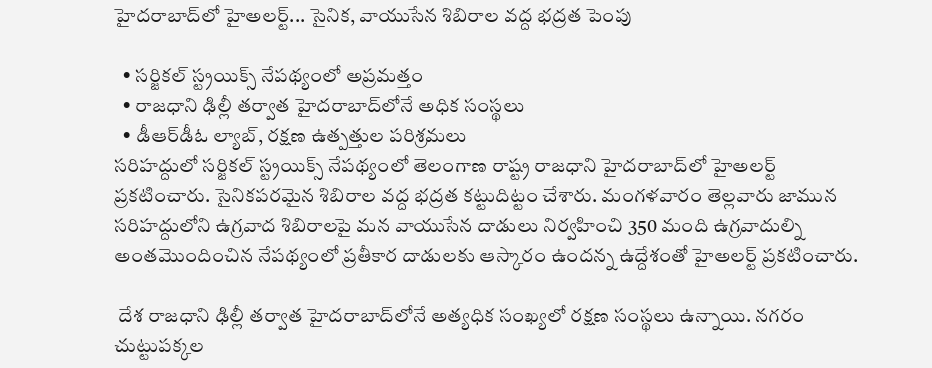హైదరాబాద్‌లో హైఅలర్ట్‌... సైనిక, వాయుసేన శిబిరాల వద్ద భద్రత పెంపు

  • సర్జికల్‌ స్ట్రయిక్స్‌ నేపథ్యంలో అప్రమత్తం
  • రాజధాని ఢిల్లీ తర్వాత హైదరాబాద్‌లోనే అధిక సంస్థలు
  • డీఆర్‌డీఓ ల్యాబ్‌, రక్షణ ఉత్పత్తుల పరిశ్రమలు
సరిహద్దులో సర్జికల్‌ స్ట్రయిక్స్‌ నేపథ్యంలో తెలంగాణ రాష్ట్ర రాజధాని హైదరాబాద్‌లో హైఅలర్ట్‌ ప్రకటించారు. సైనికపరమైన శిబిరాల వద్ద భద్రత కట్టుదిట్టం చేశారు. మంగళవారం తెల్లవారు జామున సరిహద్దులోని ఉగ్రవాద శిబిరాలపై మన వాయుసేన దాడులు నిర్వహించి 350 మంది ఉగ్రవాదుల్ని అంతమొందించిన నేపథ్యంలో ప్రతీకార దాడులకు ఆస్కారం ఉందన్న ఉద్దేశంతో హైఅలర్ట్‌ ప్రకటించారు.

 దేశ రాజధాని ఢిల్లీ తర్వాత హైదరాబాద్‌లోనే అత్యధిక సంఖ్యలో రక్షణ సంస్థలు ఉన్నాయి. నగరం చుట్టుపక్కల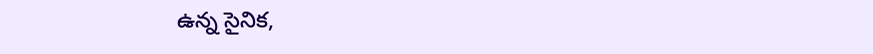ఉన్న సైనిక,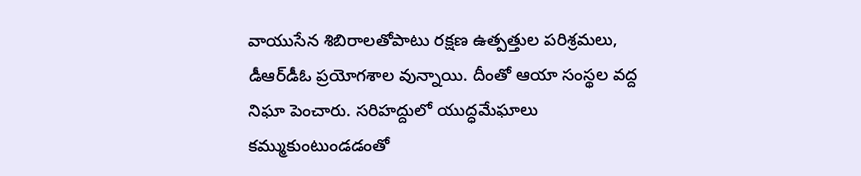వాయుసేన శిబిరాలతోపాటు రక్షణ ఉత్పత్తుల పరిశ్రమలు, డీఆర్‌డీఓ ప్రయోగశాల వున్నాయి. దీంతో ఆయా సంస్థల వద్ద నిఘా పెంచారు. సరిహద్దులో యుద్ధమేఘాలు కమ్ముకుంటుండడంతో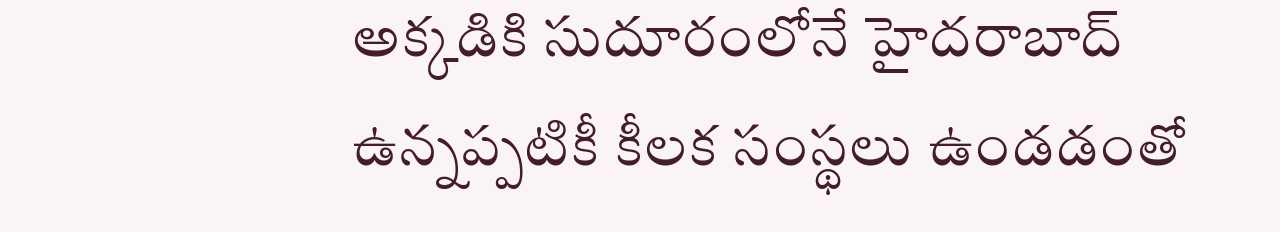అక్కడికి సుదూరంలోనే హైదరాబాద్‌ ఉన్నప్పటికీ కీలక సంస్థలు ఉండడంతో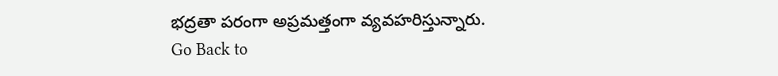భద్రతా పరంగా అప్రమత్తంగా వ్యవహరిస్తున్నారు.
Go Back to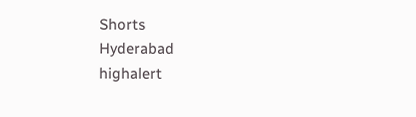Shorts
Hyderabad
highalert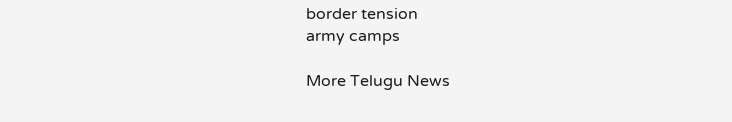border tension
army camps

More Telugu News